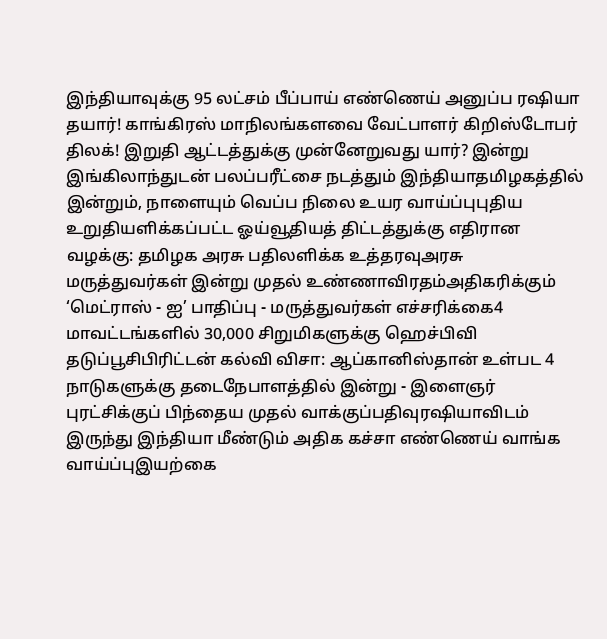இந்தியாவுக்கு 95 லட்சம் பீப்பாய் எண்ணெய் அனுப்ப ரஷியா தயார்! காங்கிரஸ் மாநிலங்களவை வேட்பாளர் கிறிஸ்டோபர் திலக்! இறுதி ஆட்டத்துக்கு முன்னேறுவது யார்? இன்று இங்கிலாந்துடன் பலப்பரீட்சை நடத்தும் இந்தியாதமிழகத்தில் இன்றும், நாளையும் வெப்ப நிலை உயர வாய்ப்புபுதிய உறுதியளிக்கப்பட்ட ஓய்வூதியத் திட்டத்துக்கு எதிரான வழக்கு: தமிழக அரசு பதிலளிக்க உத்தரவுஅரசு மருத்துவர்கள் இன்று முதல் உண்ணாவிரதம்அதிகரிக்கும் ‘மெட்ராஸ் - ஐ’ பாதிப்பு - மருத்துவர்கள் எச்சரிக்கை4 மாவட்டங்களில் 30,000 சிறுமிகளுக்கு ஹெச்பிவி தடுப்பூசிபிரிட்டன் கல்வி விசா: ஆப்கானிஸ்தான் உள்பட 4 நாடுகளுக்கு தடைநேபாளத்தில் இன்று - இளைஞர் புரட்சிக்குப் பிந்தைய முதல் வாக்குப்பதிவுரஷியாவிடம் இருந்து இந்தியா மீண்டும் அதிக கச்சா எண்ணெய் வாங்க வாய்ப்புஇயற்கை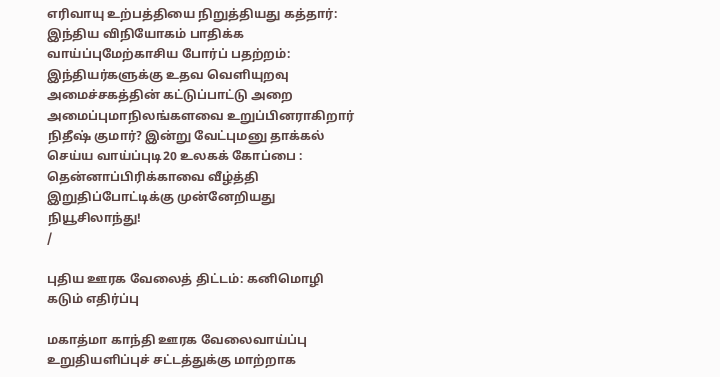எரிவாயு உற்பத்தியை நிறுத்தியது கத்தார்: இந்திய விநியோகம் பாதிக்க வாய்ப்புமேற்காசிய போர்ப் பதற்றம்: இந்தியர்களுக்கு உதவ வெளியுறவு அமைச்சகத்தின் கட்டுப்பாட்டு அறை அமைப்புமாநிலங்களவை உறுப்பினராகிறார் நிதீஷ் குமார்? இன்று வேட்புமனு தாக்கல் செய்ய வாய்ப்புடி20 உலகக் கோப்பை : தென்னாப்பிரிக்காவை வீழ்த்தி இறுதிப்போட்டிக்கு முன்னேறியது நியூசிலாந்து!
/

புதிய ஊரக வேலைத் திட்டம்: கனிமொழி கடும் எதிர்ப்பு

மகாத்மா காந்தி ஊரக வேலைவாய்ப்பு உறுதியளிப்புச் சட்டத்துக்கு மாற்றாக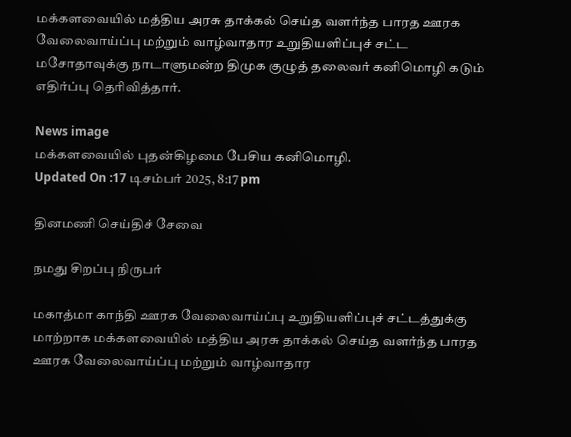மக்களவையில் மத்திய அரசு தாக்கல் செய்த வளர்ந்த பாரத ஊரக வேலைவாய்ப்பு மற்றும் வாழ்வாதார உறுதியளிப்புச் சட்ட மசோதாவுக்கு நாடாளுமன்ற திமுக குழுத் தலைவர் கனிமொழி கடும் எதிர்ப்பு தெரிவித்தார்.

News image
மக்களவையில் புதன்கிழமை பேசிய கனிமொழி.
Updated On :17 டிசம்பர் 2025, 8:17 pm

தினமணி செய்திச் சேவை

நமது சிறப்பு நிருபர்

மகாத்மா காந்தி ஊரக வேலைவாய்ப்பு உறுதியளிப்புச் சட்டத்துக்கு மாற்றாக மக்களவையில் மத்திய அரசு தாக்கல் செய்த வளர்ந்த பாரத ஊரக வேலைவாய்ப்பு மற்றும் வாழ்வாதார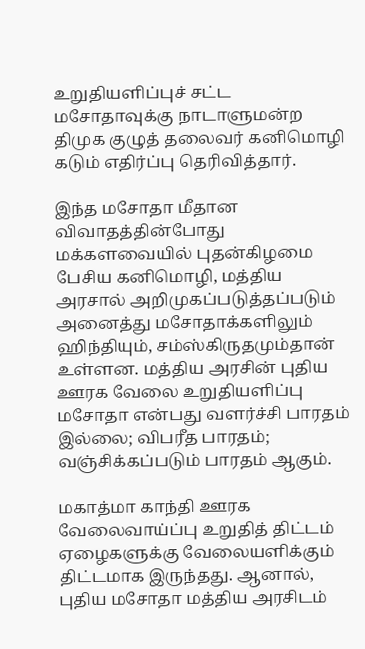உறுதியளிப்புச் சட்ட மசோதாவுக்கு நாடாளுமன்ற திமுக குழுத் தலைவர் கனிமொழி கடும் எதிர்ப்பு தெரிவித்தார்.

இந்த மசோதா மீதான விவாதத்தின்போது மக்களவையில் புதன்கிழமை பேசிய கனிமொழி, மத்திய அரசால் அறிமுகப்படுத்தப்படும் அனைத்து மசோதாக்களிலும் ஹிந்தியும், சம்ஸ்கிருதமும்தான் உள்ளன. மத்திய அரசின் புதிய ஊரக வேலை உறுதியளிப்பு மசோதா என்பது வளர்ச்சி பாரதம் இல்லை; விபரீத பாரதம்; வஞ்சிக்கப்படும் பாரதம் ஆகும்.

மகாத்மா காந்தி ஊரக வேலைவாய்ப்பு உறுதித் திட்டம் ஏழைகளுக்கு வேலையளிக்கும் திட்டமாக இருந்தது. ஆனால், புதிய மசோதா மத்திய அரசிடம்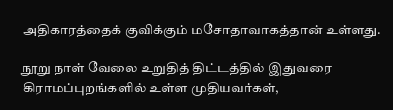அதிகாரத்தைக் குவிக்கும் மசோதாவாகத்தான் உள்ளது.

நூறு நாள் வேலை உறுதித் திட்டத்தில் இதுவரை கிராமப்புறங்களில் உள்ள முதியவர்கள்,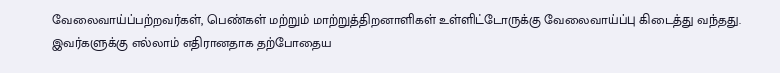வேலைவாய்ப்பற்றவர்கள், பெண்கள் மற்றும் மாற்றுத்திறனாளிகள் உள்ளிட்டோருக்கு வேலைவாய்ப்பு கிடைத்து வந்தது. இவர்களுக்கு எல்லாம் எதிரானதாக தற்போதைய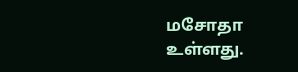மசோதா உள்ளது.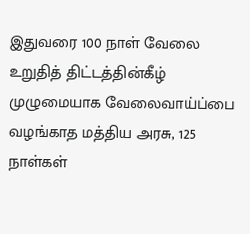இதுவரை 100 நாள் வேலை உறுதித் திட்டத்தின்கீழ் முழுமையாக வேலைவாய்ப்பை வழங்காத மத்திய அரசு, 125 நாள்கள்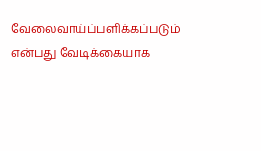வேலைவாய்ப்பளிக்கப்படும் என்பது வேடிக்கையாக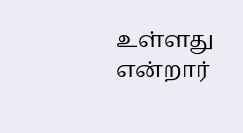உள்ளது என்றார்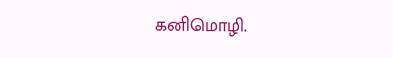கனிமொழி.